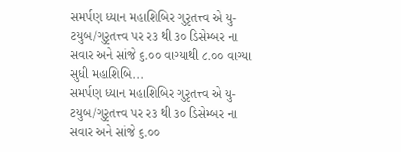સમર્પણ ધ્યાન મહાશિબિર ગુરૃતત્ત્વ એ યુ-ટયુબ/ગુરૃતત્ત્વ પર ર૩ થી ૩૦ ડિસેમ્બર ના સવાર અને સાંજે ૬.૦૦ વાગ્યાથી ૮.૦૦ વાગ્યા સુધી મહાશિબિ...
સમર્પણ ધ્યાન મહાશિબિર ગુરૃતત્ત્વ એ યુ-ટયુબ/ગુરૃતત્ત્વ પર ર૩ થી ૩૦ ડિસેમ્બર ના સવાર અને સાંજે ૬.૦૦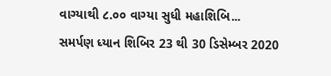વાગ્યાથી ૮.૦૦ વાગ્યા સુધી મહાશિબિ...
સમર્પણ ધ્યાન શિબિર 23 થી 30 ડિસેમ્બર 2020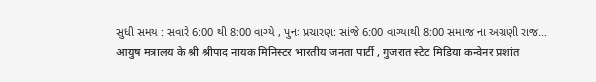સુધી સમય : સવારે 6:00 થી 8:00 વાગ્યે , પુનઃ પ્રચારણ: સાંજે 6:00 વાગ્યાથી 8:00 સમાજ ના અગ્રણી રાજ...
आयुष मत्रालय के श्री श्रीपाद नायक मिनिस्टर भारतीय जनता पार्टी , गुजरात स्टेट मिडिया कन्वेनर प्रशांत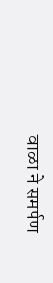वाळा ने समर्पण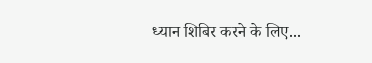ध्यान शिबिर करने के लिए...